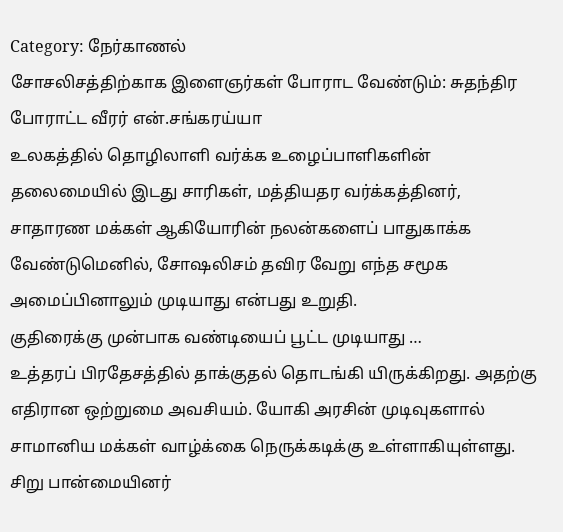Category: நேர்காணல்
சோசலிசத்திற்காக இளைஞர்கள் போராட வேண்டும்: சுதந்திர போராட்ட வீரர் என்.சங்கரய்யா
உலகத்தில் தொழிலாளி வர்க்க உழைப்பாளிகளின் தலைமையில் இடது சாரிகள், மத்தியதர வர்க்கத்தினர், சாதாரண மக்கள் ஆகியோரின் நலன்களைப் பாதுகாக்க வேண்டுமெனில், சோஷலிசம் தவிர வேறு எந்த சமூக அமைப்பினாலும் முடியாது என்பது உறுதி.
குதிரைக்கு முன்பாக வண்டியைப் பூட்ட முடியாது …
உத்தரப் பிரதேசத்தில் தாக்குதல் தொடங்கி யிருக்கிறது. அதற்கு எதிரான ஒற்றுமை அவசியம். யோகி அரசின் முடிவுகளால் சாமானிய மக்கள் வாழ்க்கை நெருக்கடிக்கு உள்ளாகியுள்ளது. சிறு பான்மையினர்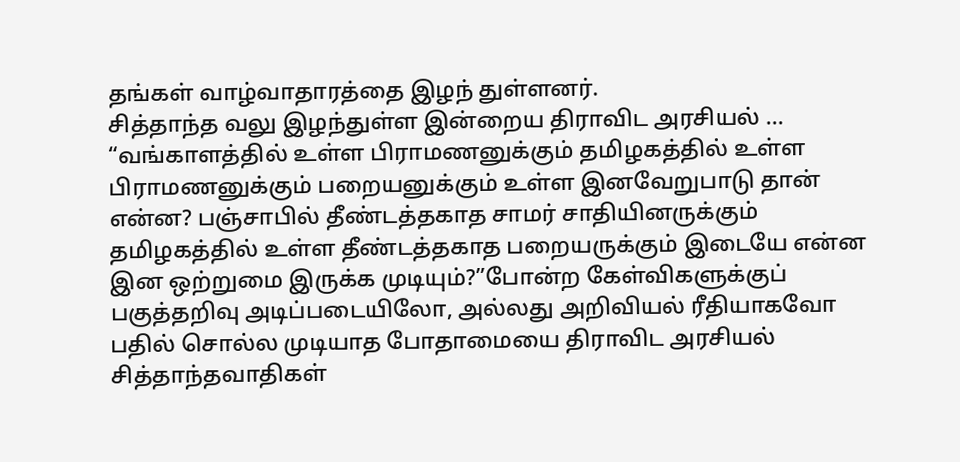தங்கள் வாழ்வாதாரத்தை இழந் துள்ளனர்.
சித்தாந்த வலு இழந்துள்ள இன்றைய திராவிட அரசியல் …
“வங்காளத்தில் உள்ள பிராமணனுக்கும் தமிழகத்தில் உள்ள பிராமணனுக்கும் பறையனுக்கும் உள்ள இனவேறுபாடு தான் என்ன? பஞ்சாபில் தீண்டத்தகாத சாமர் சாதியினருக்கும் தமிழகத்தில் உள்ள தீண்டத்தகாத பறையருக்கும் இடையே என்ன இன ஒற்றுமை இருக்க முடியும்?”போன்ற கேள்விகளுக்குப் பகுத்தறிவு அடிப்படையிலோ, அல்லது அறிவியல் ரீதியாகவோ பதில் சொல்ல முடியாத போதாமையை திராவிட அரசியல் சித்தாந்தவாதிகள்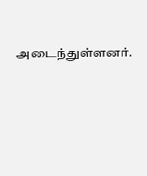அடைந்துள்ளனர்.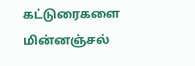கட்டுரைகளை மின்னஞ்சல்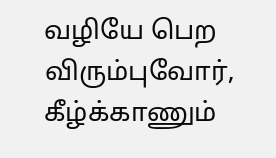வழியே பெற விரும்புவோர், கீழ்க்காணும்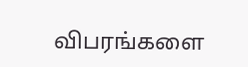விபரங்களை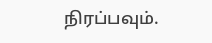நிரப்பவும்.